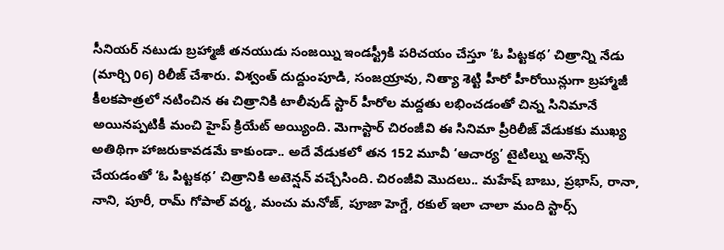సీనియర్ నటుడు బ్రహ్మాజీ తనయుడు సంజయ్ని ఇండస్ట్రీకి పరిచయం చేస్తూ ‘ఓ పిట్టకథ’ చిత్రాన్ని నేడు (మార్చి 06) రిలీజ్ చేశారు. విశ్వంత్ దుద్దుంపూడి, సంజయ్రావు, నిత్యా శెట్టి హీరో హీరోయిన్లుగా బ్రహ్మాజీ కీలకపాత్రలో నటించిన ఈ చిత్రానికి టాలీవుడ్ స్టార్ హీరోల మద్దతు లభించడంతో చిన్న సినిమానే అయినప్పటికీ మంచి హైప్ క్రియేట్ అయ్యింది. మెగాస్టార్ చిరంజీవి ఈ సినిమా ప్రీరిలీజ్ వేడుకకు ముఖ్య అతిథిగా హాజరుకావడమే కాకుండా.. అదే వేడుకలో తన 152 మూవీ ‘ఆచార్య’ టైటిల్ను అనౌన్స్ చేయడంతో ‘ఓ పిట్టకథ’ చిత్రానికి అటెన్షన్ వచ్చేసింది. చిరంజీవి మొదలు.. మహేష్ బాబు, ప్రభాస్, రానా, నాని, పూరీ, రామ్ గోపాల్ వర్మ, మంచు మనోజ్, పూజా హెగ్డే, రకుల్ ఇలా చాలా మంది స్టార్స్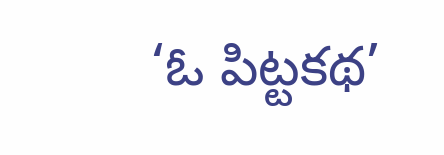‘ఓ పిట్టకథ’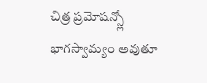చిత్ర ప్రమోషన్స్లో భాగస్వామ్యం అవుతూ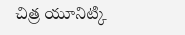చిత్ర యూనిట్కి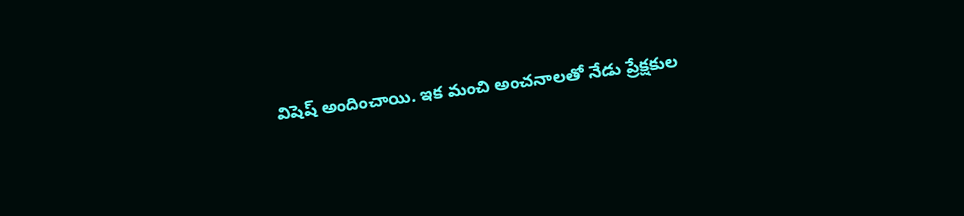విషెష్ అందించాయి. ఇక మంచి అంచనాలతో నేడు ప్రేక్షకుల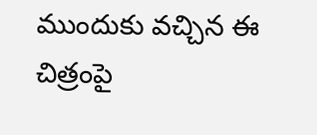ముందుకు వచ్చిన ఈ చిత్రంపై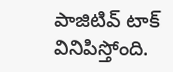పాజిటివ్ టాక్ వినిపిస్తోంది.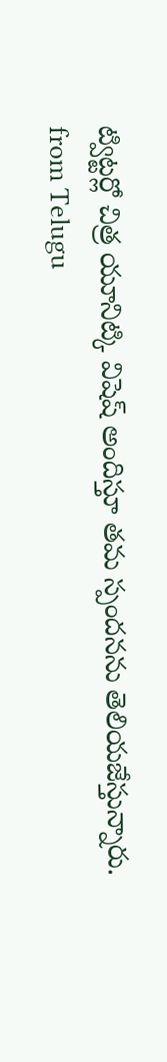ట్విట్టర్లో చిత్ర యూనిట్కి విషెష్ అందిస్తూ తమ స్పందనను తెలియజేస్తున్నారు.
from Telugu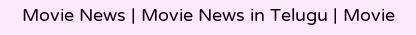Movie News | Movie News in Telugu | Movie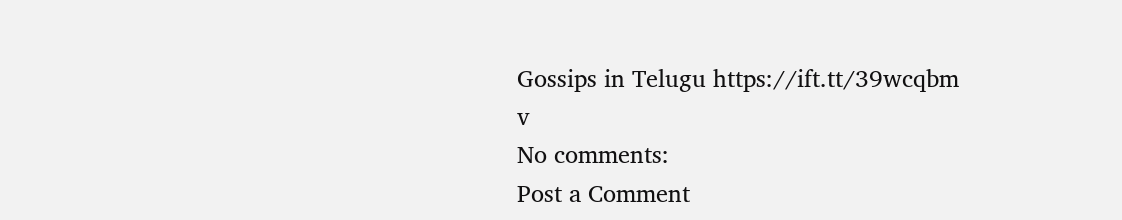Gossips in Telugu https://ift.tt/39wcqbm
v
No comments:
Post a Comment